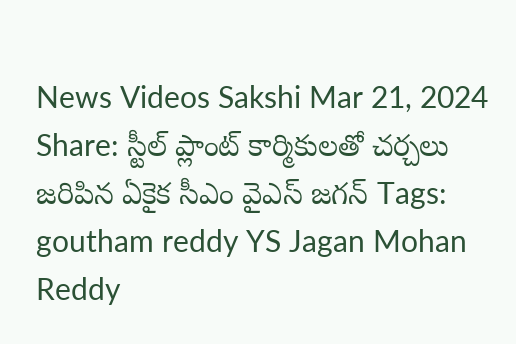News Videos Sakshi Mar 21, 2024 Share: స్టీల్ ప్లాంట్ కార్మికులతో చర్చలు జరిపిన ఏకైక సీఎం వైఎస్ జగన్ Tags: goutham reddy YS Jagan Mohan Reddy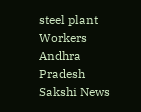steel plant Workers Andhra Pradesh Sakshi News